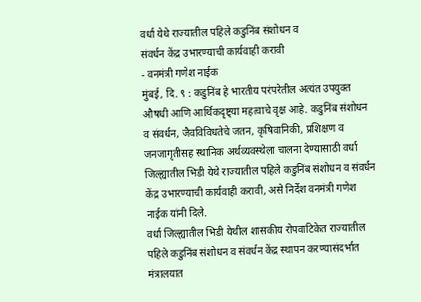वर्धा येथे राज्यातील पहिले कडुनिंब संशोधन व
संवर्धन केंद्र उभारण्याची कार्यवाही करावी
- वनमंत्री गणेश नाईक
मुंबई, दि. ९ : कडुनिंब हे भारतीय परंपरेतील अत्यंत उपयुक्त औषधी आणि आर्थिकदृष्ट्या महत्वाचे वृक्ष आहे. कडुनिंब संशोधन व संवर्धन, जैवविविधतेचे जतन, कृषिवानिकी, प्रशिक्षण व जनजागृतीसह स्थानिक अर्थव्यवस्थेला चालना देण्यासाठी वर्धा जिल्ह्यातील भिडी येथे राज्यातील पहिले कडुनिंब संशोधन व संवर्धन केंद्र उभारण्याची कार्यवाही करावी, असे निर्देश वनमंत्री गणेश नाईक यांनी दिले.
वर्धा जिल्ह्यातील भिडी येथील शासकीय रोपवाटिकेत राज्यातील पहिले कडुनिंब संशोधन व संवर्धन केंद्र स्थापन करण्यासंदर्भात मंत्रालयात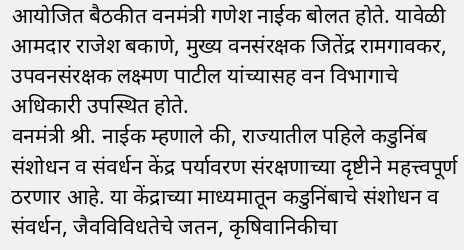आयोजित बैठकीत वनमंत्री गणेश नाईक बोलत होते. यावेळी आमदार राजेश बकाणे, मुख्य वनसंरक्षक जितेंद्र रामगावकर, उपवनसंरक्षक लक्ष्मण पाटील यांच्यासह वन विभागाचे अधिकारी उपस्थित होते.
वनमंत्री श्री. नाईक म्हणाले की, राज्यातील पहिले कडुनिंब संशोधन व संवर्धन केंद्र पर्यावरण संरक्षणाच्या दृष्टीने महत्त्वपूर्ण ठरणार आहे. या केंद्राच्या माध्यमातून कडुनिंबाचे संशोधन व संवर्धन, जैवविविधतेचे जतन, कृषिवानिकीचा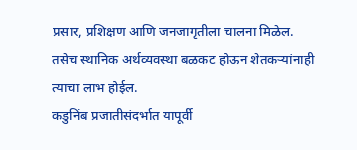प्रसार, प्रशिक्षण आणि जनजागृतीला चालना मिळेल. तसेच स्थानिक अर्थव्यवस्था बळकट होऊन शेतकऱ्यांनाही त्याचा लाभ होईल.
कडुनिंब प्रजातीसंदर्भात यापूर्वी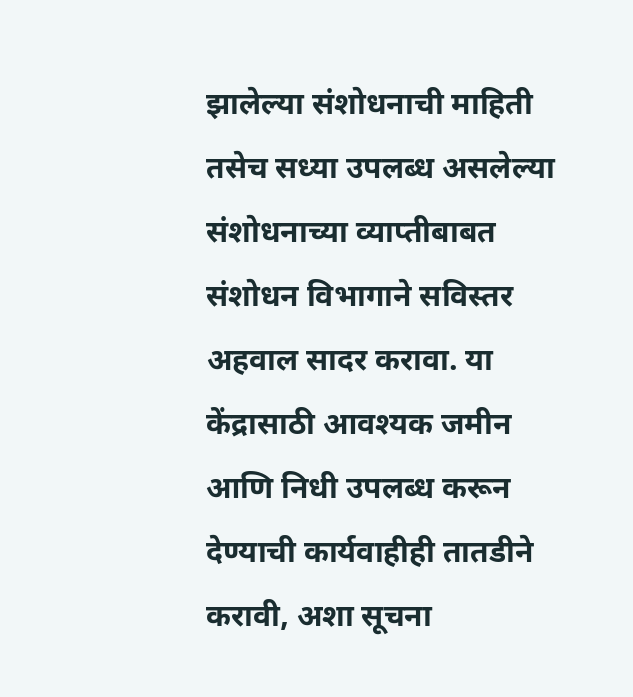झालेल्या संशोधनाची माहिती तसेच सध्या उपलब्ध असलेल्या संशोधनाच्या व्याप्तीबाबत संशोधन विभागाने सविस्तर अहवाल सादर करावा. या केंद्रासाठी आवश्यक जमीन आणि निधी उपलब्ध करून देण्याची कार्यवाहीही तातडीने करावी, अशा सूचना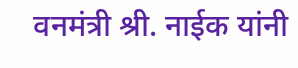वनमंत्री श्री. नाईक यांनी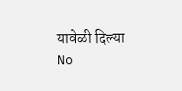यावेळी दिल्या
No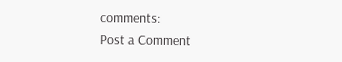comments:
Post a Comment